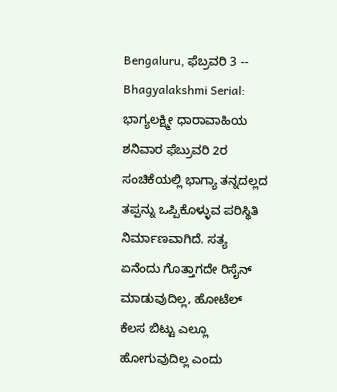Bengaluru, ಫೆಬ್ರವರಿ 3 -- Bhagyalakshmi Serial: ಭಾಗ್ಯಲಕ್ಷ್ಮೀ ಧಾರಾವಾಹಿಯ ಶನಿವಾರ ಫೆಬ್ರುವರಿ 2ರ ಸಂಚಿಕೆಯಲ್ಲಿ ಭಾಗ್ಯಾ ತನ್ನದಲ್ಲದ ತಪ್ಪನ್ನು ಒಪ್ಪಿಕೊಳ್ಳುವ ಪರಿಸ್ಥಿತಿ ನಿರ್ಮಾಣವಾಗಿದೆ. ಸತ್ಯ ಏನೆಂದು ಗೊತ್ತಾಗದೇ ರಿಸೈನ್ ಮಾಡುವುದಿಲ್ಲ, ಹೋಟೆಲ್ ಕೆಲಸ ಬಿಟ್ಟು ಎಲ್ಲೂ ಹೋಗುವುದಿಲ್ಲ ಎಂದು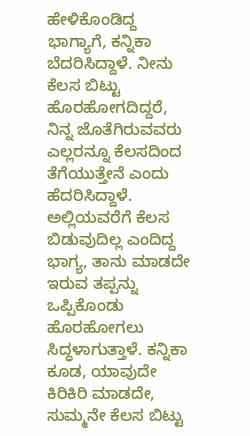ಹೇಳಿಕೊಂಡಿದ್ದ ಭಾಗ್ಯಾಗೆ, ಕನ್ನಿಕಾ ಬೆದರಿಸಿದ್ದಾಳೆ. ನೀನು ಕೆಲಸ ಬಿಟ್ಟು ಹೊರಹೋಗದಿದ್ದರೆ, ನಿನ್ನ ಜೊತೆಗಿರುವವರು ಎಲ್ಲರನ್ನೂ ಕೆಲಸದಿಂದ ತೆಗೆಯುತ್ತೇನೆ ಎಂದು ಹೆದರಿಸಿದ್ದಾಳೆ. ಅಲ್ಲಿಯವರೆಗೆ ಕೆಲಸ ಬಿಡುವುದಿಲ್ಲ ಎಂದಿದ್ದ ಭಾಗ್ಯ, ತಾನು ಮಾಡದೇ ಇರುವ ತಪ್ಪನ್ನು ಒಪ್ಪಿಕೊಂಡು ಹೊರಹೋಗಲು ಸಿದ್ಧಳಾಗುತ್ತಾಳೆ. ಕನ್ನಿಕಾ ಕೂಡ, ಯಾವುದೇ ಕಿರಿಕಿರಿ ಮಾಡದೇ, ಸುಮ್ಮನೇ ಕೆಲಸ ಬಿಟ್ಟು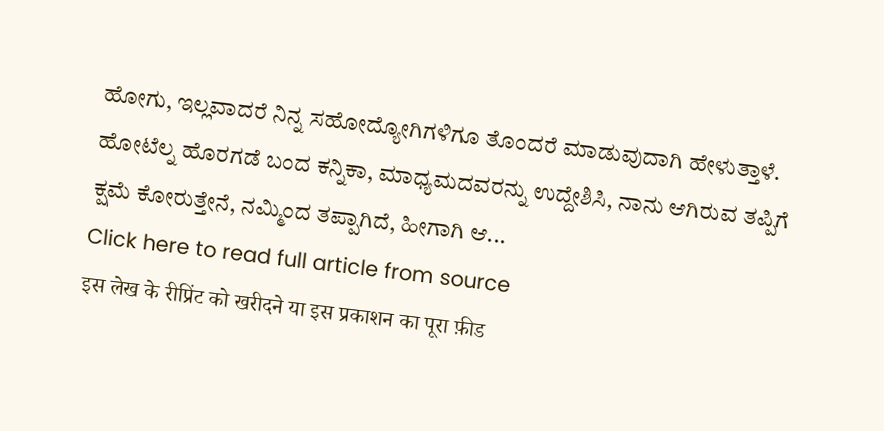ಹೋಗು, ಇಲ್ಲವಾದರೆ ನಿನ್ನ ಸಹೋದ್ಯೋಗಿಗಳಿಗೂ ತೊಂದರೆ ಮಾಡುವುದಾಗಿ ಹೇಳುತ್ತಾಳೆ.
ಹೋಟೆಲ್ನ ಹೊರಗಡೆ ಬಂದ ಕನ್ನಿಕಾ, ಮಾಧ್ಯಮದವರನ್ನು ಉದ್ದೇಶಿಸಿ, ನಾನು ಆಗಿರುವ ತಪ್ಪಿಗೆ ಕ್ಷಮೆ ಕೋರುತ್ತೇನೆ, ನಮ್ಮಿಂದ ತಪ್ಪಾಗಿದೆ, ಹೀಗಾಗಿ ಆ...
Click here to read full article from source
इस लेख के रीप्रिंट को खरीदने या इस प्रकाशन का पूरा फ़ीड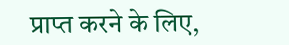प्राप्त करने के लिए,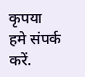कृपया
हमे संपर्क करें.